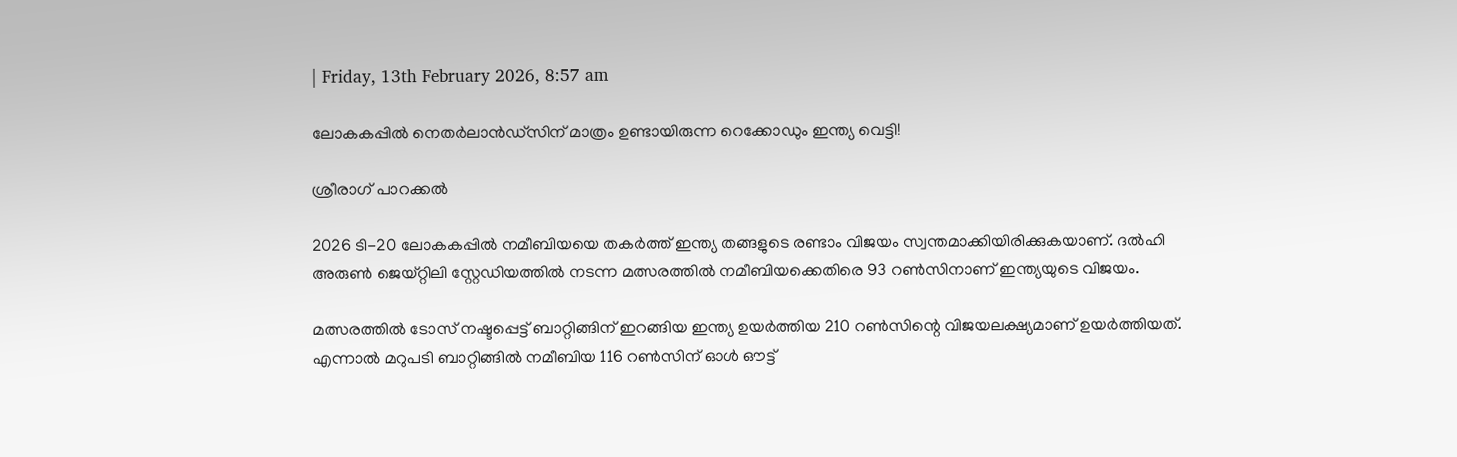| Friday, 13th February 2026, 8:57 am

ലോകകപ്പില്‍ നെതര്‍ലാന്‍ഡ്‌സിന് മാത്രം ഉണ്ടായിരുന്ന റെക്കോഡും ഇന്ത്യ വെട്ടി!

ശ്രീരാഗ് പാറക്കല്‍

2026 ടി-20 ലോകകപ്പില്‍ നമീബിയയെ തകര്‍ത്ത് ഇന്ത്യ തങ്ങളുടെ രണ്ടാം വിജയം സ്വന്തമാക്കിയിരിക്കുകയാണ്. ദല്‍ഹി അരുണ്‍ ജെയ്റ്റിലി സ്റ്റേഡിയത്തില്‍ നടന്ന മത്സരത്തില്‍ നമീബിയക്കെതിരെ 93 റണ്‍സിനാണ് ഇന്ത്യയുടെ വിജയം.

മത്സരത്തില്‍ ടോസ് നഷ്ടപ്പെട്ട് ബാറ്റിങ്ങിന് ഇറങ്ങിയ ഇന്ത്യ ഉയര്‍ത്തിയ 210 റണ്‍സിന്റെ വിജയലക്ഷ്യമാണ് ഉയര്‍ത്തിയത്. എന്നാല്‍ മറുപടി ബാറ്റിങ്ങില്‍ നമീബിയ 116 റണ്‍സിന് ഓള്‍ ഔട്ട്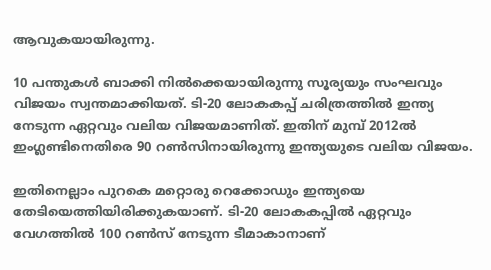ആവുകയായിരുന്നു.

10 പന്തുകള്‍ ബാക്കി നില്‍ക്കെയായിരുന്നു സൂര്യയും സംഘവും വിജയം സ്വന്തമാക്കിയത്. ടി-20 ലോകകപ്പ് ചരിത്രത്തില്‍ ഇന്ത്യ നേടുന്ന ഏറ്റവും വലിയ വിജയമാണിത്. ഇതിന് മുമ്പ് 2012ല്‍ ഇംഗ്ലണ്ടിനെതിരെ 90 റണ്‍സിനായിരുന്നു ഇന്ത്യയുടെ വലിയ വിജയം.

ഇതിനെല്ലാം പുറകെ മറ്റൊരു റെക്കോഡും ഇന്ത്യയെ തേടിയെത്തിയിരിക്കുകയാണ്. ടി-20 ലോകകപ്പില്‍ ഏറ്റവും വേഗത്തില്‍ 100 റണ്‍സ് നേടുന്ന ടീമാകാനാണ്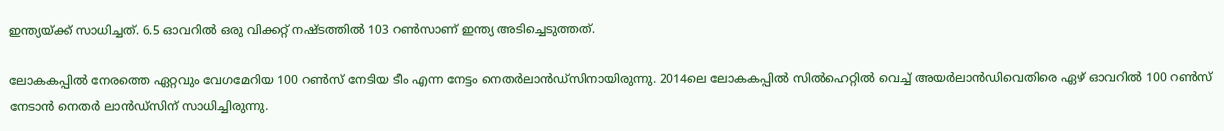ഇന്ത്യയ്ക്ക് സാധിച്ചത്. 6.5 ഓവറില്‍ ഒരു വിക്കറ്റ് നഷ്ടത്തില്‍ 103 റണ്‍സാണ് ഇന്ത്യ അടിച്ചെടുത്തത്.

ലോകകപ്പില്‍ നേരത്തെ ഏറ്റവും വേഗമേറിയ 100 റണ്‍സ് നേടിയ ടീം എന്ന നേട്ടം നെതര്‍ലാന്‍ഡ്‌സിനായിരുന്നു. 2014ലെ ലോകകപ്പില്‍ സില്‍ഹെറ്റില്‍ വെച്ച് അയര്‍ലാന്‍ഡിവെതിരെ ഏഴ് ഓവറില്‍ 100 റണ്‍സ് നേടാന്‍ നെതര്‍ ലാന്‍ഡ്‌സിന് സാധിച്ചിരുന്നു.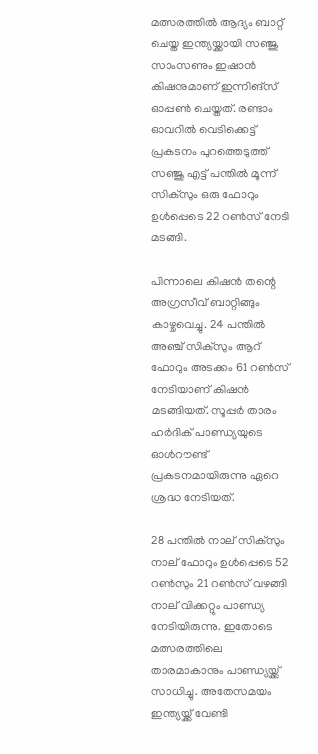മത്സരത്തില്‍ ആദ്യം ബാറ്റ് ചെയ്ത ഇന്ത്യയ്ക്കായി സഞ്ജു സാംസണും ഇഷാന്‍ കിഷനുമാണ് ഇന്നിങ്സ് ഓപ്പണ്‍ ചെയ്തത്. രണ്ടാം ഓവറില്‍ വെടിക്കെട്ട് പ്രകടനം പുറത്തെടുത്ത് സഞ്ജു എട്ട് പന്തില്‍ മൂന്ന് സിക്സും ഒരു ഫോറും ഉള്‍പ്പെടെ 22 റണ്‍സ് നേടി മടങ്ങി.

പിന്നാലെ കിഷന്‍ തന്റെ അഗ്രസീവ് ബാറ്റിങ്ങും കാഴ്ചവെച്ചു. 24 പന്തില്‍ അഞ്ച് സിക്സും ആറ് ഫോറും അടക്കം 61 റണ്‍സ് നേടിയാണ് കിഷന്‍ മടങ്ങിയത്. സൂപ്പര്‍ താരം ഹര്‍ദിക് പാണ്ഡ്യയുടെ ഓള്‍റൗണ്ട് പ്രകടനമായിരുന്നു ഏറെ ശ്രദ്ധ നേടിയത്.

28 പന്തില്‍ നാല് സിക്സും നാല് ഫോറും ഉള്‍പ്പെടെ 52 റണ്‍സും 21 റണ്‍സ് വഴങ്ങി നാല് വിക്കറ്റും പാണ്ഡ്യ നേടിയിരുന്നു. ഇതോടെ മത്സരത്തിലെ താരമാകാനും പാണ്ഡ്യയ്ക്ക് സാധിച്ചു. അതേസമയം ഇന്ത്യയ്ക്ക് വേണ്ടി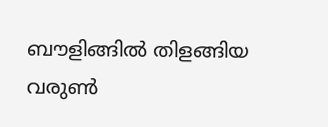ബൗളിങ്ങില്‍ തിളങ്ങിയ വരുണ്‍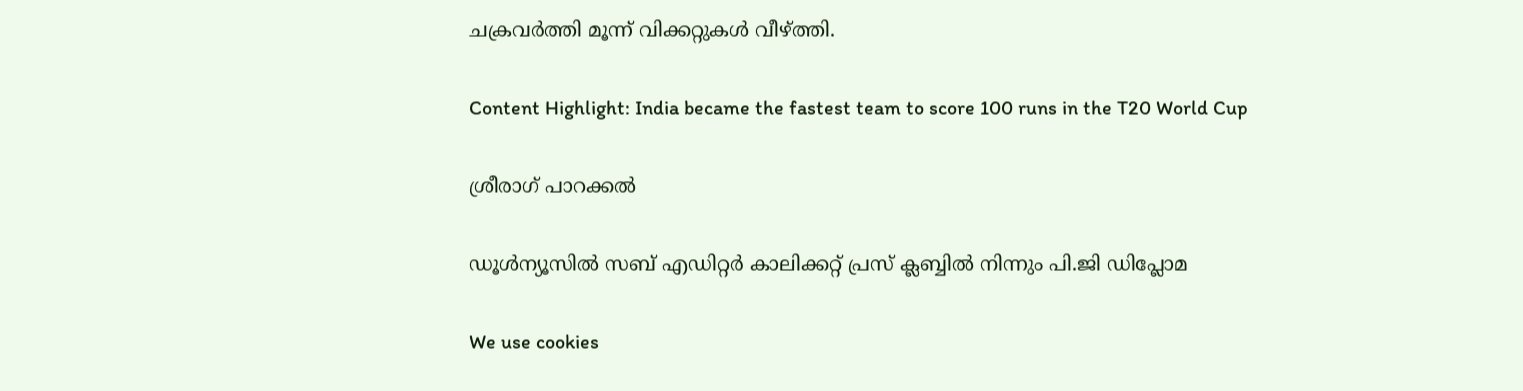ചക്രവര്‍ത്തി മൂന്ന് വിക്കറ്റുകള്‍ വീഴ്ത്തി.

Content Highlight: India became the fastest team to score 100 runs in the T20 World Cup

ശ്രീരാഗ് പാറക്കല്‍

ഡൂള്‍ന്യൂസില്‍ സബ് എഡിറ്റര്‍ കാലിക്കറ്റ് പ്രസ് ക്ലബ്ബില്‍ നിന്നും പി.ജി ഡിപ്ലോമ

We use cookies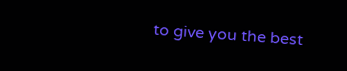to give you the best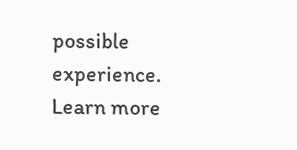possible experience. Learn more